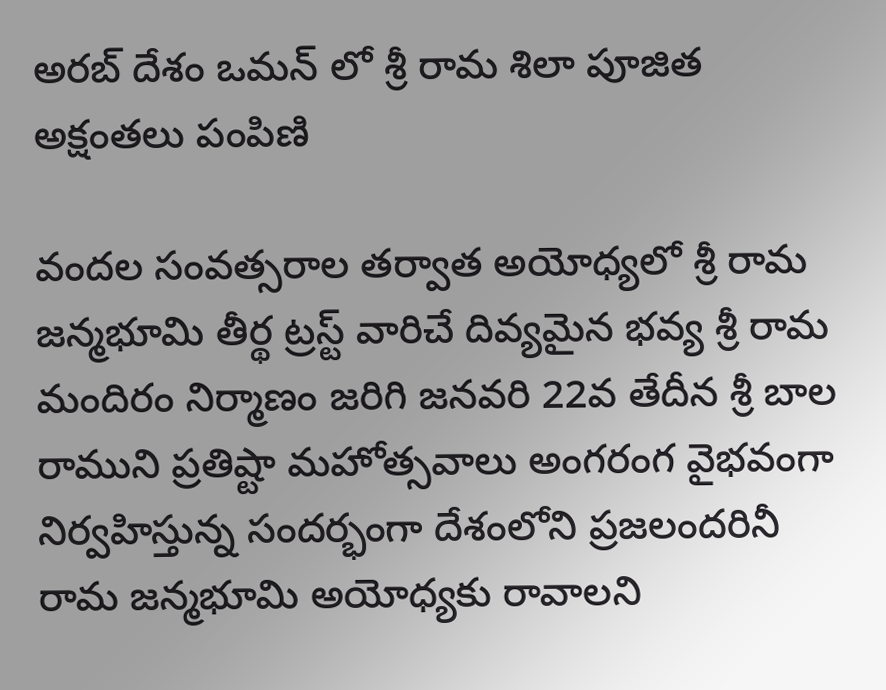అరబ్ దేశం ఒమన్ లో శ్రీ రామ శిలా పూజిత అక్షంతలు పంపిణి

వందల సంవత్సరాల తర్వాత అయోధ్యలో శ్రీ రామ జన్మభూమి తీర్థ ట్రస్ట్ వారిచే దివ్యమైన భవ్య శ్రీ రామ మందిరం నిర్మాణం జరిగి జనవరి 22వ తేదీన శ్రీ బాల రాముని ప్రతిష్టా మహోత్సవాలు అంగరంగ వైభవంగా నిర్వహిస్తున్న సందర్భంగా దేశంలోని ప్రజలందరినీ రామ జన్మభూమి అయోధ్యకు రావాలని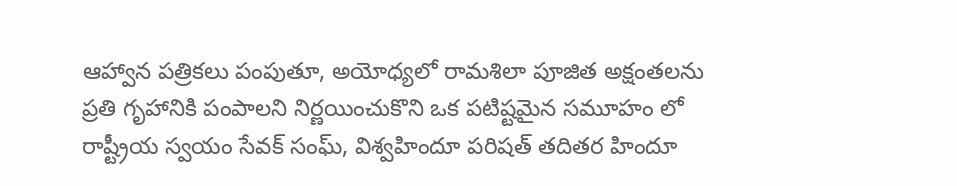ఆహ్వాన పత్రికలు పంపుతూ, అయోధ్యలో రామశిలా పూజిత అక్షంతలను ప్రతి గృహానికి పంపాలని నిర్ణయించుకొని ఒక పటిష్టమైన సమూహం లో రాష్ట్రీయ స్వయం సేవక్ సంఘ్, విశ్వహిందూ పరిషత్ తదితర హిందూ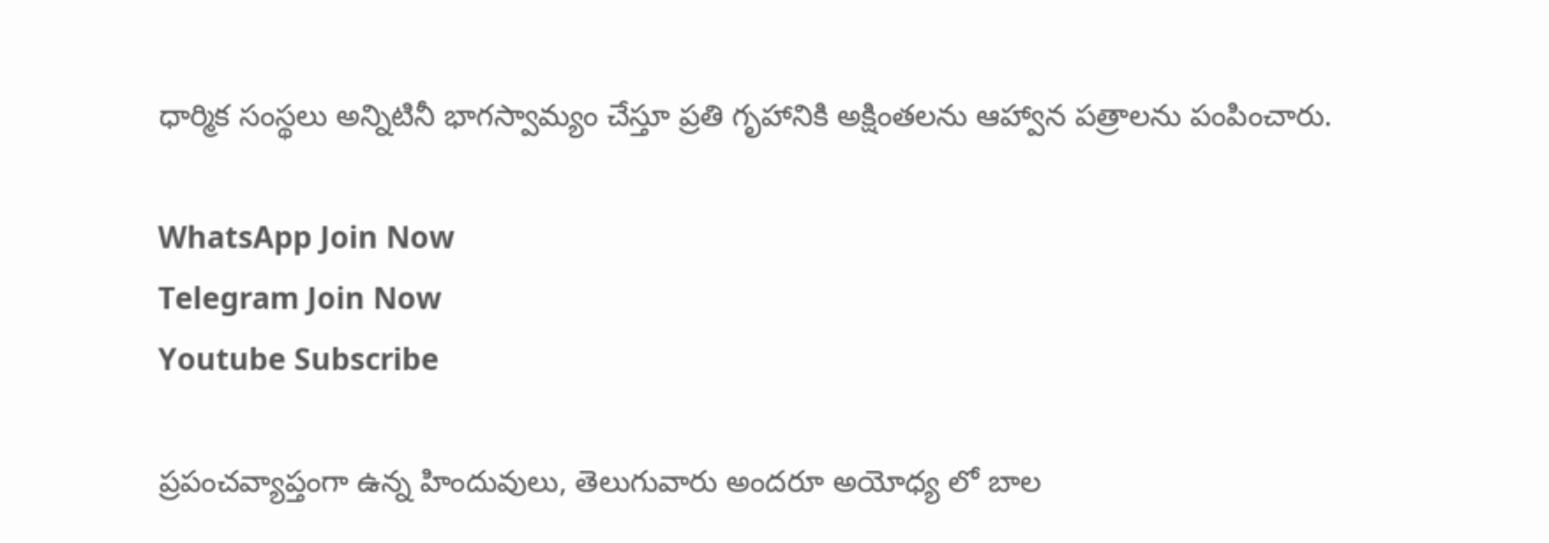ధార్మిక సంస్థలు అన్నిటినీ భాగస్వామ్యం చేస్తూ ప్రతి గృహానికి అక్షింతలను ఆహ్వాన పత్రాలను పంపించారు.

WhatsApp Join Now
Telegram Join Now
Youtube Subscribe

ప్రపంచవ్యాప్తంగా ఉన్న హిందువులు, తెలుగువారు అందరూ అయోధ్య లో బాల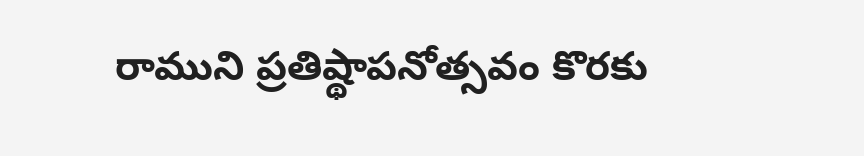రాముని ప్రతిష్థాపనోత్సవం కొరకు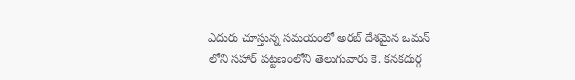ఎదురు చూస్తున్న సమయంలో అరబ్ దేశమైన ఒమన్ లోని సహార్ పట్టణంలోని తెలుగువారు కె. కనకదుర్గ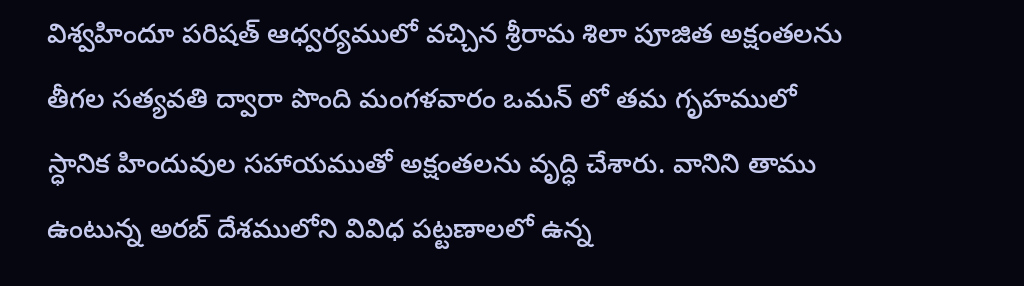విశ్వహిందూ పరిషత్ ఆధ్వర్యములో వచ్చిన శ్రీరామ శిలా పూజిత అక్షంతలను తీగల సత్యవతి ద్వారా పొంది మంగళవారం ఒమన్ లో తమ గృహములో స్ధానిక హిందువుల సహాయముతో అక్షంతలను వృద్ధి చేశారు. వానిని తాము ఉంటున్న అరబ్ దేశములోని వివిధ పట్టణాలలో ఉన్న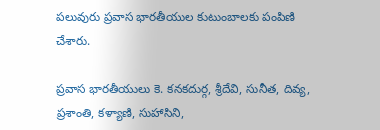పలువురు ప్రవాస భారతీయుల కుటుంబాలకు పంపిణి చేశారు.

ప్రవాస భారతీయులు కె. కనకదుర్గ, శ్రీదేవి, సునీత, దివ్య, ప్రశాంతి, కళ్యాణి, సుహాసిని,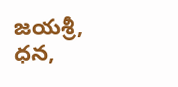జయశ్రీ, ధన,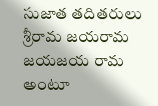సుజాత తదితరులు శ్రీరామ జయరామ జయజయ రామ అంటూ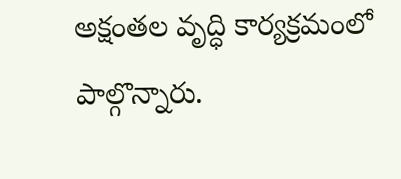అక్షంతల వృద్ధి కార్యక్రమంలో పాల్గొన్నారు.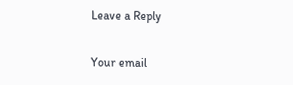Leave a Reply

Your email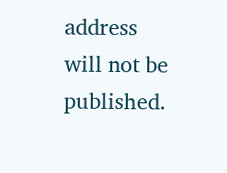address will not be published.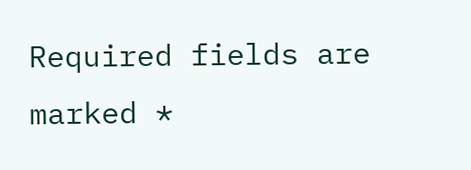Required fields are marked *